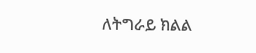ለትግራይ ክልል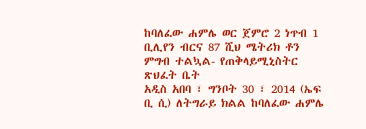ከባለፈው ሐምሌ ወር ጀምሮ 2 ነጥብ 1 ቢሊየን ብርና 87 ሺህ ሜትሪክ ቶን ምግብ ተልኳል- የጠቅላይሚኒስትር ጽህፈት ቤት
አዲስ አበባ ፣ ግንቦት 30 ፣ 2014 (ኤፍ ቢ ሲ) ለትግራይ ክልል ከባለፈው ሐምሌ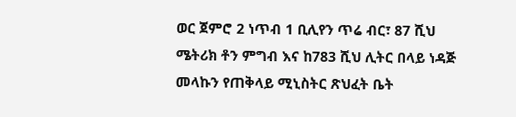ወር ጀምሮ 2 ነጥብ 1 ቢሊየን ጥሬ ብር፣ 87 ሺህ ሜትሪክ ቶን ምግብ እና ከ783 ሺህ ሊትር በላይ ነዳጅ መላኩን የጠቅላይ ሚኒስትር ጽህፈት ቤት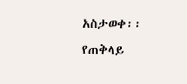አስታወቀ፡፡
የጠቅላይ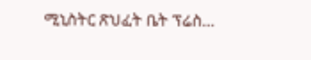ሚኒስትር ጽህፈት ቤት ፕሬስ…